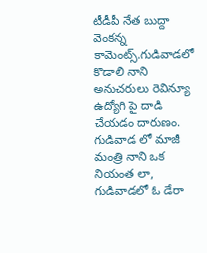టీడీపీ నేత బుద్దా వెంకన్న కామెంట్స్.గుడివాడలో కొడాలి నాని అనుచరులు రెవిన్యూ ఉద్యోగి పై దాడి చేయడం దారుణం.
గుడివాడ లో మాజీ మంత్రి నాని ఒక నియంత లా, గుడివాడలో ఓ డేరా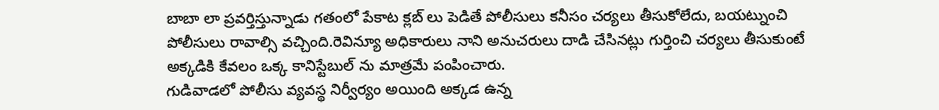బాబా లా ప్రవర్తిస్తున్నాడు గతంలో పేకాట క్లబ్ లు పెడితే పోలీసులు కనీసం చర్యలు తీసుకోలేదు, బయట్నుంచి పోలీసులు రావాల్సి వచ్చింది.రెవిన్యూ అధికారులు నాని అనుచరులు దాడి చేసినట్లు గుర్తించి చర్యలు తీసుకుంటే అక్కడికి కేవలం ఒక్క కానిస్టేబుల్ ను మాత్రమే పంపించారు.
గుడివాడలో పోలీసు వ్యవస్థ నిర్వీర్యం అయింది అక్కడ ఉన్న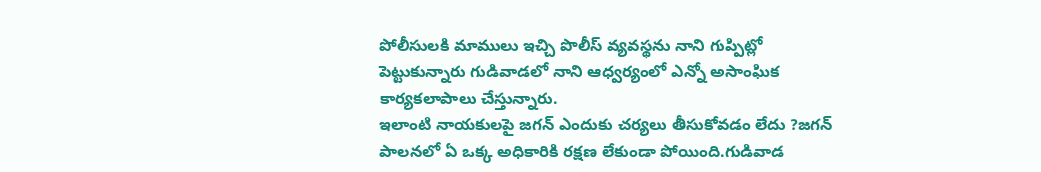పోలీసులకి మాములు ఇచ్చి పొలీస్ వ్యవస్థను నాని గుప్పిట్లో పెట్టుకున్నారు గుడివాడలో నాని ఆధ్వర్యంలో ఎన్నో అసాంఘిక కార్యకలాపాలు చేస్తున్నారు.
ఇలాంటి నాయకులపై జగన్ ఎందుకు చర్యలు తీసుకోవడం లేదు ?జగన్ పాలనలో ఏ ఒక్క అధికారికి రక్షణ లేకుండా పోయింది.గుడివాడ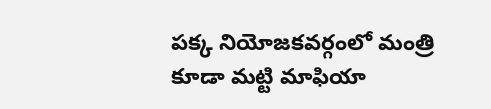పక్క నియోజకవర్గంలో మంత్రి కూడా మట్టి మాఫియా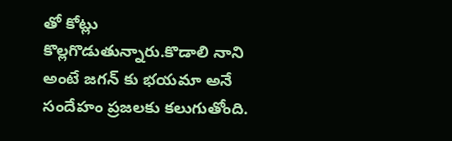తో కోట్లు కొల్లగొడుతున్నారు.కొడాలి నాని అంటే జగన్ కు భయమా అనే సందేహం ప్రజలకు కలుగుతోంది.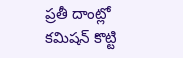ప్రతీ దాంట్లో కమిషన్ కొట్టి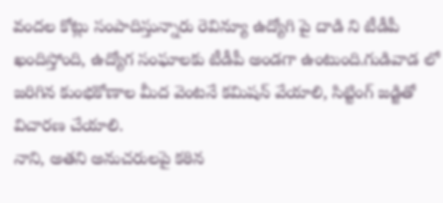వందల కోట్లు సంపాదిస్తున్నారు రెవిన్యూ ఉద్యోగి పై దాడి ని టీడీపీ ఖందిస్తోంది, ఉద్యోగ సంఘాలకు టీడీపీ అండగా ఉంటుంది.గుడివాడ లో జరిగిన కుంభకోణాల మీద వెంటనే కమిషన్ వేయాలి, సిట్టింగ్ జడ్జితో విచారణ చేయాలి.
నాని, అతని అనుచరులపై కఠిన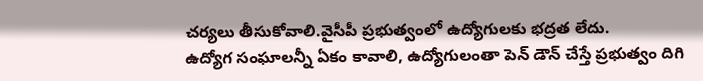చర్యలు తీసుకోవాలి.వైసీపీ ప్రభుత్వంలో ఉద్యోగులకు భద్రత లేదు.
ఉద్యోగ సంఘాలన్నీ ఏకం కావాలి, ఉద్యోగులంతా పెన్ డౌన్ చేస్తే ప్రభుత్వం దిగి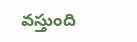వస్తుంది